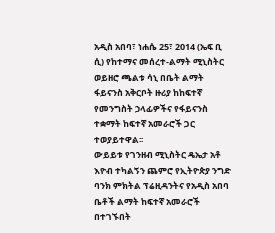አዲስ አበባ፣ ነሐሴ 25፣ 2014 (ኤፍ ቢ ሲ) የከተማና መሰረተ-ልማት ሚኒስትር ወይዘሮ ጫልቱ ሳኒ በቤት ልማት ፋይናንስ አቅርቦት ዙሪያ ከከፍተኛ የመንግስት ኃላፊዎችና የፋይናንስ ተቋማት ከፍተኛ አመራሮች ጋር ተወያይተዋል፡፡
ውይይቱ የገንዘብ ሚኒስትር ዴኤታ አቶ እዮብ ተካልኝን ጨምሮ የኢትዮጵያ ንግድ ባንክ ምክትል ፕሬዚዳንትና የአዲስ አበባ ቤቶች ልማት ከፍተኛ አመራሮች በተገኙበት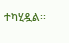ተካሂዷል፡፡